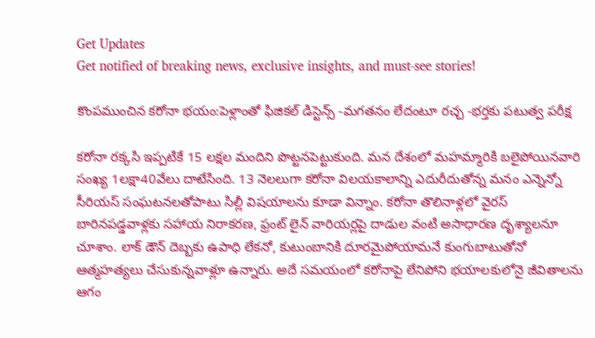Get Updates
Get notified of breaking news, exclusive insights, and must-see stories!

కొంపముంచిన కరోనా భయం:పెళ్లాంతో ఫిజికల్ డిస్టెన్స్ -మగతనం లేదంటూ రచ్చ -భర్తకు పటుత్వ పరీక్ష

కరోనా రక్కసి ఇప్పటికే 15 లక్షల మందిని పొట్టనపెట్టుకుంది. మన దేశంలో మహమ్మారికి బలైపోయినవారి సంఖ్య 1లక్షా40వేలు దాటేసింది. 13 నెలలుగా కరోనా విలయకాలాన్ని ఎదురీదుతోన్న మనం ఎన్నెన్నో సీరియస్ సంఘటనలతోపాటు సిల్లీ విషయాలను కూడా విన్నాం. కరోనా తొలినాళ్లలో వైరస్ బారినపడ్డవాళ్లకు సహాయ నిరాకరణ, ఫ్రంట్ లైన్ వారియర్లపై దాడుల వంటి అసాధారణ దృశ్యాలనూ చూశాం. లాక్ డౌన్ దెబ్బకు ఉపాధి లేకనో, కుటుంబానికి దూరమైపోయామనే కుంగుబాటుతోనో ఆత్మహత్యలు చేసుకున్నవాళ్లూ ఉన్నారు. అదే సమయంలో కరోనాపై లేనిపోని భయాలకులోనై జీవితాలను ఆగం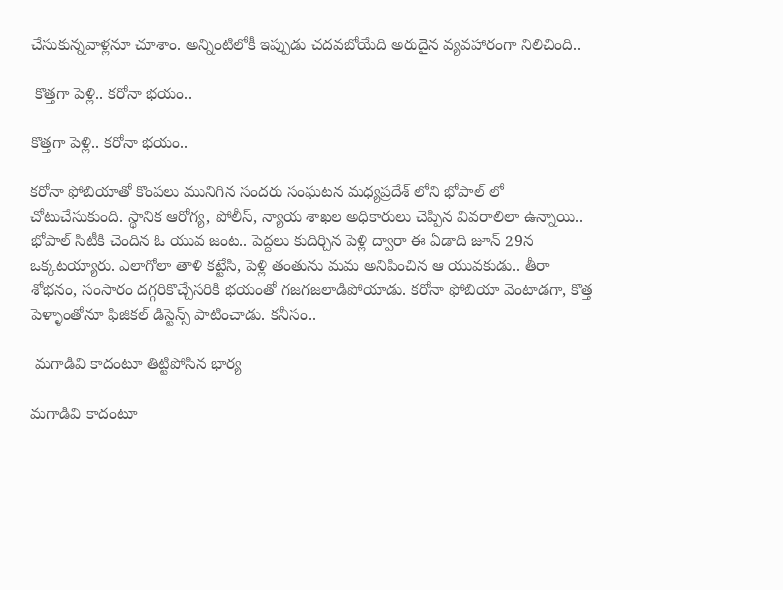చేసుకున్నవాళ్లనూ చూశాం. అన్నింటిలోకీ ఇప్పుడు చదవబోయేది అరుదైన వ్యవహారంగా నిలిచింది..

 కొత్తగా పెళ్లి.. కరోనా భయం..

కొత్తగా పెళ్లి.. కరోనా భయం..

కరోనా ఫోబియాతో కొంపలు మునిగిన సందరు సంఘటన మధ్యప్రదేశ్ లోని భోపాల్ లో చోటుచేసుకుంది. స్థానిక ఆరోగ్య, పోలీస్, న్యాయ శాఖల అధికారులు చెప్పిన వివరాలిలా ఉన్నాయి.. భోపాల్ సిటీకి చెందిన ఓ యువ జంట.. పెద్దలు కుదిర్చిన పెళ్లి ద్వారా ఈ ఏడాది జూన్ 29న ఒక్కటయ్యారు. ఎలాగోలా తాళి కట్టేసి, పెళ్లి తంతును మమ అనిపించిన ఆ యువకుడు.. తీరా శోభనం, సంసారం దగ్గరికొచ్చేసరికి భయంతో గజగజలాడిపోయాడు. కరోనా ఫోబియా వెంటాడగా, కొత్త పెళ్ళాంతోనూ ఫిజికల్ డిస్టెన్స్ పాటించాడు. కనీసం..

 మగాడివి కాదంటూ తిట్టిపోసిన భార్య

మగాడివి కాదంటూ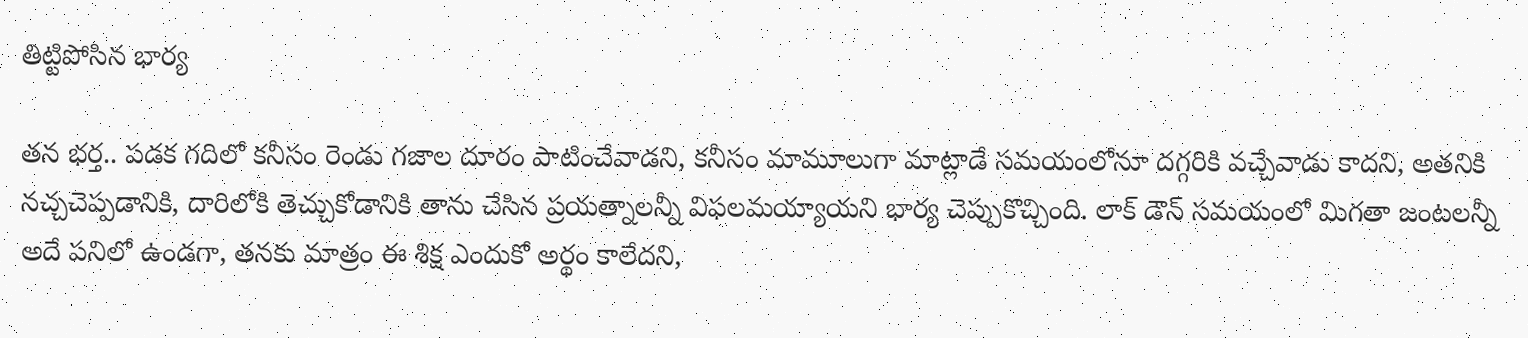తిట్టిపోసిన భార్య

తన భర్త.. పడక గదిలో కనీసం రెండు గజాల దూరం పాటించేవాడని, కనీసం మామూలుగా మాట్లాడే సమయంలోనూ దగ్గరికి వచ్చేవాడు కాదని, అతనికి నచ్చచెప్పడానికి, దారిలోకి తెచ్చుకోడానికి తాను చేసిన ప్రయత్నాలన్నీ విఫలమయ్యాయని భార్య చెప్పుకొచ్చింది. లాక్ డౌన్ సమయంలో మిగతా జంటలన్నీ అదే పనిలో ఉండగా, తనకు మాత్రం ఈ శిక్ష ఎందుకో అర్థం కాలేదని,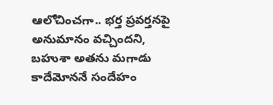ఆలోచించగా.. భర్త ప్రవర్తనపై అనుమానం వచ్చిందని, బహుశా అతను మగాడు కాదేమోననే సందేహం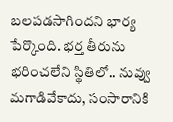బలపడసాగిందని భార్య పేర్కొంది. భర్త తీరును భరించలేని స్థితిలో.. నువ్వు మగాడివేకాదు, సంసారానికి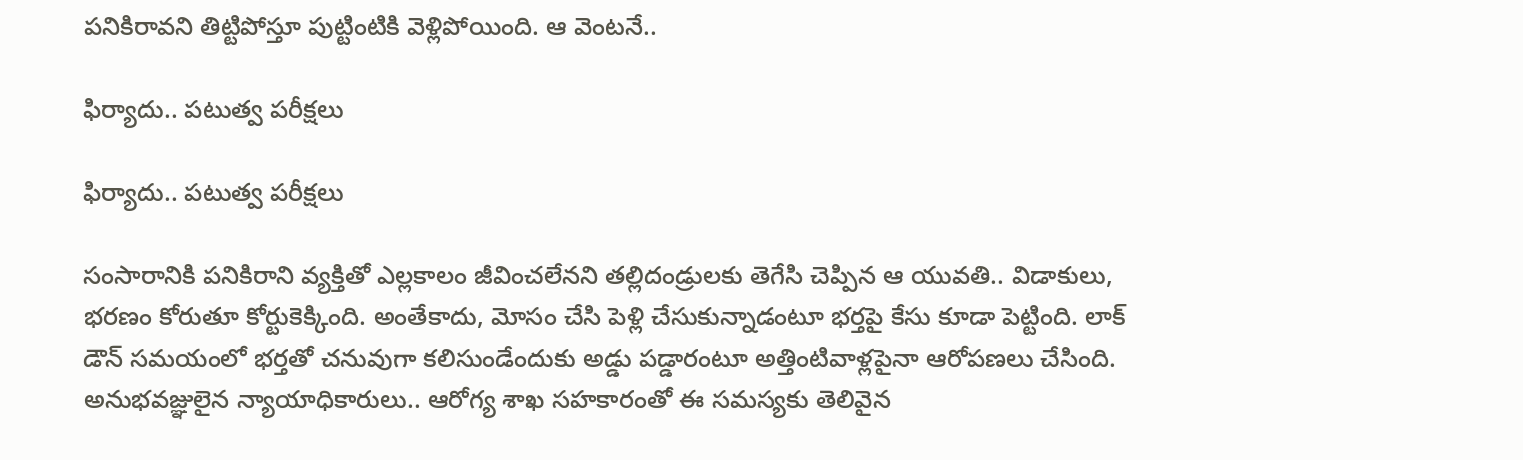పనికిరావని తిట్టిపోస్తూ పుట్టింటికి వెళ్లిపోయింది. ఆ వెంటనే..

ఫిర్యాదు.. పటుత్వ పరీక్షలు

ఫిర్యాదు.. పటుత్వ పరీక్షలు

సంసారానికి పనికిరాని వ్యక్తితో ఎల్లకాలం జీవించలేనని తల్లిదండ్రులకు తెగేసి చెప్పిన ఆ యువతి.. విడాకులు, భరణం కోరుతూ కోర్టుకెక్కింది. అంతేకాదు, మోసం చేసి పెళ్లి చేసుకున్నాడంటూ భర్తపై కేసు కూడా పెట్టింది. లాక్ డౌన్ సమయంలో భర్తతో చనువుగా కలిసుండేందుకు అడ్డు పడ్డారంటూ అత్తింటివాళ్లపైనా ఆరోపణలు చేసింది. అనుభవజ్ఞులైన న్యాయాధికారులు.. ఆరోగ్య శాఖ సహకారంతో ఈ సమస్యకు తెలివైన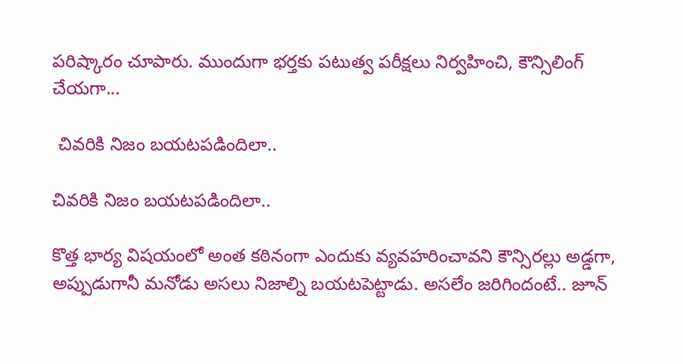పరిష్కారం చూపారు. ముందుగా భర్తకు పటుత్వ పరీక్షలు నిర్వహించి, కౌన్సిలింగ్ చేయగా...

 చివరికి నిజం బయటపడిందిలా..

చివరికి నిజం బయటపడిందిలా..

కొత్త భార్య విషయంలో అంత కఠినంగా ఎందుకు వ్యవహరించావని కౌన్సిరల్లు అడ్డగా, అప్పుడుగానీ మనోడు అసలు నిజాల్ని బయటపెట్టాడు. అసలేం జరిగిందంటే.. జూన్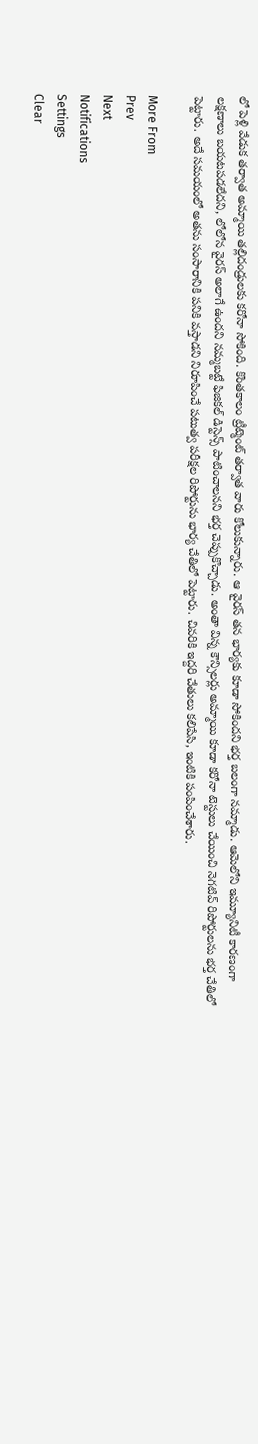లో పెళ్లి వేడుక తర్వాత అమ్మాయి తల్లిదండ్రులకు కరోనా సోకింది. కొంతకాలం ట్రీట్మెంట్ తర్వాత వారు కోలుకున్నారు. ఆ వైరస్ తన భార్యకు కూడా సోకిందని భర్త బలంగా నమ్మాడు. ఆమెలోని ఇమ్యూనిటీ కారణంగా లక్షణాలు బయటపడలేదని, లోలోన వైరస్ అలాగే ఉందని నమ్మబట్టే ఫిజికల్ డిస్టెన్స్ పాటించాలనని భర్త చెప్పుకొచ్చాడు. అంతా విన్న కౌన్సిలర్లు అమ్మాయి కూడా కరోనా టెస్టులు చేయించి నెగటివ్ రిపోర్టులను భర్త చేతిలో పెట్టారు. అదే సమయంలో అతను సంసారానికి పనికి వస్తాడని నిరూపించే పటుత్వ పరీక్షల రిపోర్టును భార్య చేతిలో పెట్టారు. చివరికి ఇద్దరి చేతులు కలిపేసి, ఇంటికి పంపించేశారు.

More From
Prev
Next
Notifications
Settings
Clear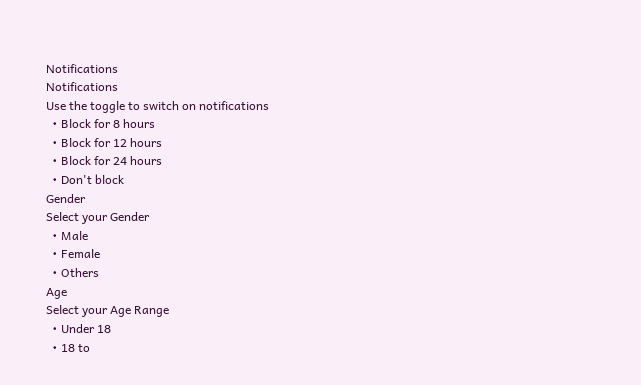Notifications
Notifications
Use the toggle to switch on notifications
  • Block for 8 hours
  • Block for 12 hours
  • Block for 24 hours
  • Don't block
Gender
Select your Gender
  • Male
  • Female
  • Others
Age
Select your Age Range
  • Under 18
  • 18 to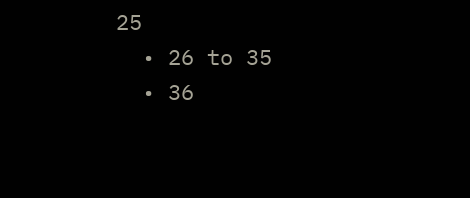25
  • 26 to 35
  • 36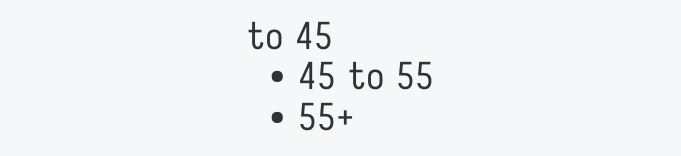to 45
  • 45 to 55
  • 55+